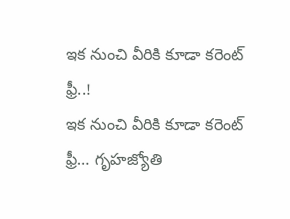ఇక నుంచి వీరికి కూడా కరెంట్ ఫ్రీ..!
ఇక నుంచి వీరికి కూడా కరెంట్ ఫ్రీ… గృహజ్యోతి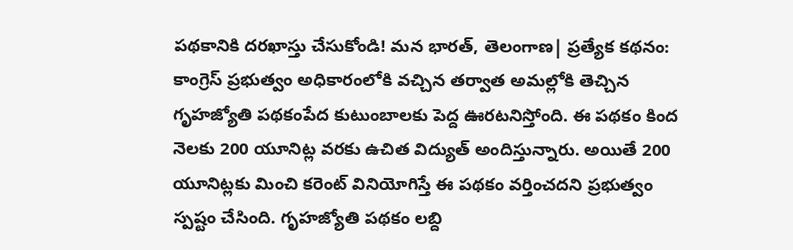పథకానికి దరఖాస్తు చేసుకోండి! మన భారత్, తెలంగాణ| ప్రత్యేక కథనం: కాంగ్రెస్ ప్రభుత్వం అధికారంలోకి వచ్చిన తర్వాత అమల్లోకి తెచ్చిన గృహజ్యోతి పథకంపేద కుటుంబాలకు పెద్ద ఊరటనిస్తోంది. ఈ పథకం కింద నెలకు 200 యూనిట్ల వరకు ఉచిత విద్యుత్ అందిస్తున్నారు. అయితే 200 యూనిట్లకు మించి కరెంట్ వినియోగిస్తే ఈ పథకం వర్తించదని ప్రభుత్వం స్పష్టం చేసింది. గృహజ్యోతి పథకం లబ్ది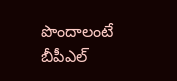పొందాలంటే బీపీఎల్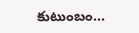కుటుంబం...